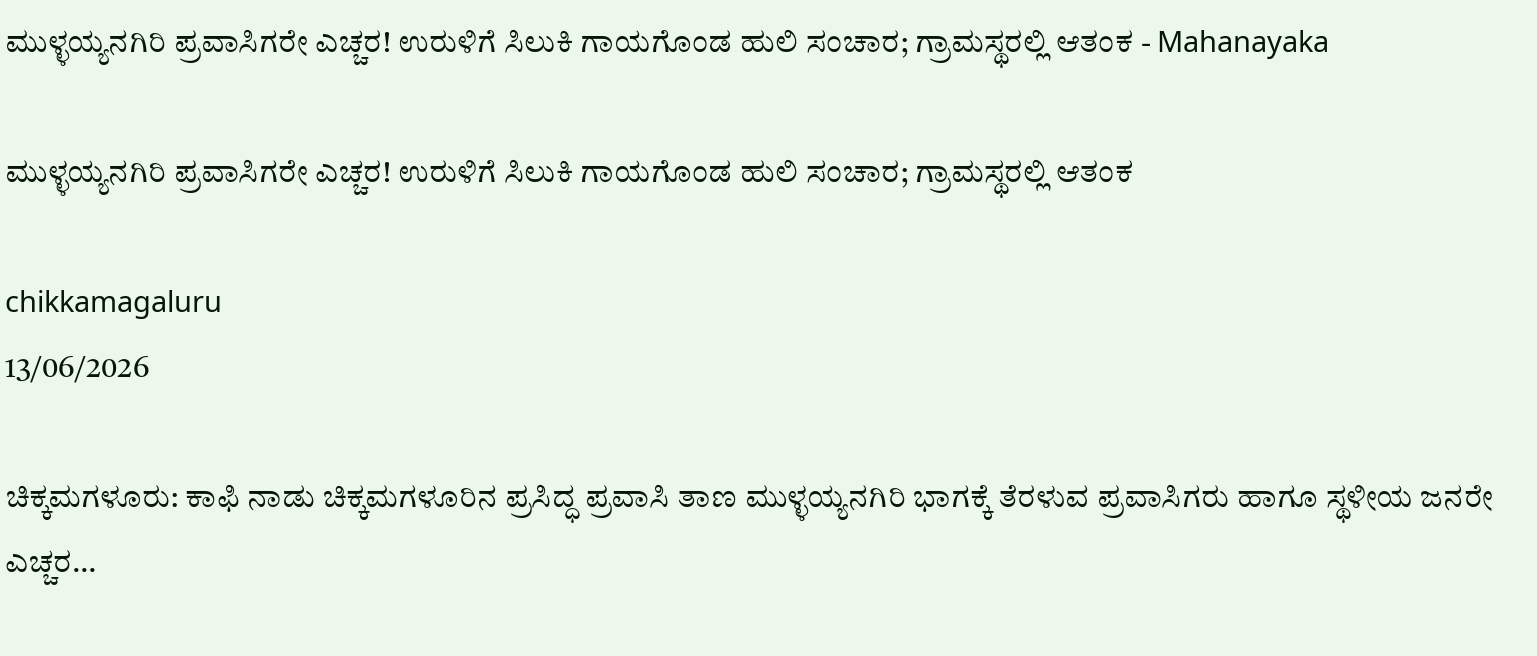ಮುಳ್ಳಯ್ಯನಗಿರಿ ಪ್ರವಾಸಿಗರೇ ಎಚ್ಚರ! ಉರುಳಿಗೆ ಸಿಲುಕಿ ಗಾಯಗೊಂಡ ಹುಲಿ ಸಂಚಾರ; ಗ್ರಾಮಸ್ಥರಲ್ಲಿ ಆತಂಕ - Mahanayaka

ಮುಳ್ಳಯ್ಯನಗಿರಿ ಪ್ರವಾಸಿಗರೇ ಎಚ್ಚರ! ಉರುಳಿಗೆ ಸಿಲುಕಿ ಗಾಯಗೊಂಡ ಹುಲಿ ಸಂಚಾರ; ಗ್ರಾಮಸ್ಥರಲ್ಲಿ ಆತಂಕ

chikkamagaluru
13/06/2026

ಚಿಕ್ಕಮಗಳೂರು: ಕಾಫಿ ನಾಡು ಚಿಕ್ಕಮಗಳೂರಿನ ಪ್ರಸಿದ್ಧ ಪ್ರವಾಸಿ ತಾಣ ಮುಳ್ಳಯ್ಯನಗಿರಿ ಭಾಗಕ್ಕೆ ತೆರಳುವ ಪ್ರವಾಸಿಗರು ಹಾಗೂ ಸ್ಥಳೀಯ ಜನರೇ ಎಚ್ಚರ…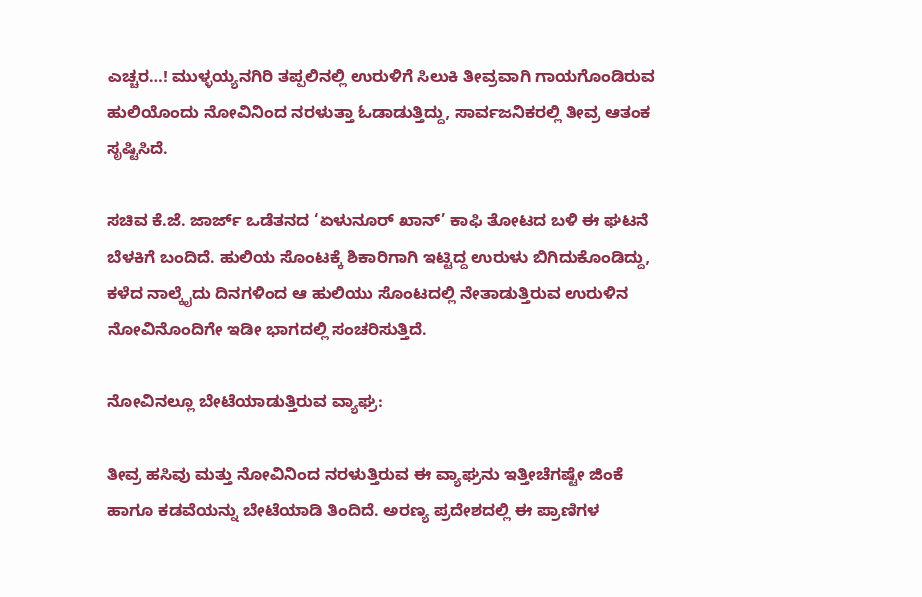ಎಚ್ಚರ…! ಮುಳ್ಳಯ್ಯನಗಿರಿ ತಪ್ಪಲಿನಲ್ಲಿ ಉರುಳಿಗೆ ಸಿಲುಕಿ ತೀವ್ರವಾಗಿ ಗಾಯಗೊಂಡಿರುವ ಹುಲಿಯೊಂದು ನೋವಿನಿಂದ ನರಳುತ್ತಾ ಓಡಾಡುತ್ತಿದ್ದು, ಸಾರ್ವಜನಿಕರಲ್ಲಿ ತೀವ್ರ ಆತಂಕ ಸೃಷ್ಟಿಸಿದೆ.

ಸಚಿವ ಕೆ.ಜೆ. ಜಾರ್ಜ್ ಒಡೆತನದ ‘ಏಳುನೂರ್ ಖಾನ್’ ಕಾಫಿ ತೋಟದ ಬಳಿ ಈ ಘಟನೆ ಬೆಳಕಿಗೆ ಬಂದಿದೆ. ಹುಲಿಯ ಸೊಂಟಕ್ಕೆ ಶಿಕಾರಿಗಾಗಿ ಇಟ್ಟಿದ್ದ ಉರುಳು ಬಿಗಿದುಕೊಂಡಿದ್ದು, ಕಳೆದ ನಾಲ್ಕೈದು ದಿನಗಳಿಂದ ಆ ಹುಲಿಯು ಸೊಂಟದಲ್ಲಿ ನೇತಾಡುತ್ತಿರುವ ಉರುಳಿನ ನೋವಿನೊಂದಿಗೇ ಇಡೀ ಭಾಗದಲ್ಲಿ ಸಂಚರಿಸುತ್ತಿದೆ.

ನೋವಿನಲ್ಲೂ ಬೇಟೆಯಾಡುತ್ತಿರುವ ವ್ಯಾಘ್ರ:

ತೀವ್ರ ಹಸಿವು ಮತ್ತು ನೋವಿನಿಂದ ನರಳುತ್ತಿರುವ ಈ ವ್ಯಾಘ್ರನು ಇತ್ತೀಚೆಗಷ್ಟೇ ಜಿಂಕೆ ಹಾಗೂ ಕಡವೆಯನ್ನು ಬೇಟೆಯಾಡಿ ತಿಂದಿದೆ. ಅರಣ್ಯ ಪ್ರದೇಶದಲ್ಲಿ ಈ ಪ್ರಾಣಿಗಳ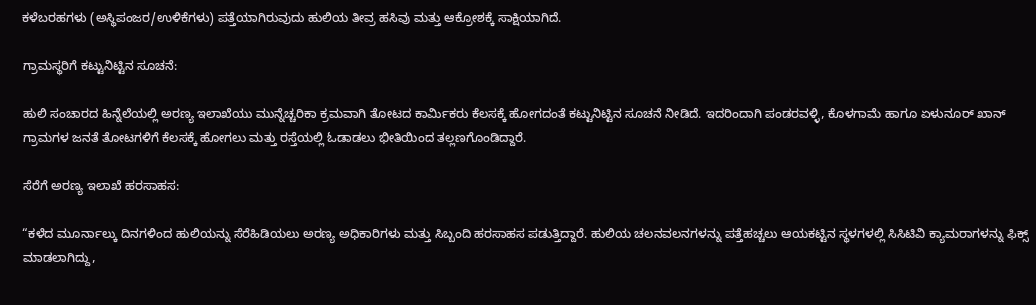ಕಳೆಬರಹಗಳು (ಅಸ್ಥಿಪಂಜರ/ಉಳಿಕೆಗಳು) ಪತ್ತೆಯಾಗಿರುವುದು ಹುಲಿಯ ತೀವ್ರ ಹಸಿವು ಮತ್ತು ಆಕ್ರೋಶಕ್ಕೆ ಸಾಕ್ಷಿಯಾಗಿದೆ.

ಗ್ರಾಮಸ್ಥರಿಗೆ ಕಟ್ಟುನಿಟ್ಟಿನ ಸೂಚನೆ:

ಹುಲಿ ಸಂಚಾರದ ಹಿನ್ನೆಲೆಯಲ್ಲಿ ಅರಣ್ಯ ಇಲಾಖೆಯು ಮುನ್ನೆಚ್ಚರಿಕಾ ಕ್ರಮವಾಗಿ ತೋಟದ ಕಾರ್ಮಿಕರು ಕೆಲಸಕ್ಕೆ ಹೋಗದಂತೆ ಕಟ್ಟುನಿಟ್ಟಿನ ಸೂಚನೆ ನೀಡಿದೆ. ಇದರಿಂದಾಗಿ ಪಂಡರವಳ್ಳಿ, ಕೊಳಗಾಮೆ ಹಾಗೂ ಏಳುನೂರ್ ಖಾನ್ ಗ್ರಾಮಗಳ ಜನತೆ ತೋಟಗಳಿಗೆ ಕೆಲಸಕ್ಕೆ ಹೋಗಲು ಮತ್ತು ರಸ್ತೆಯಲ್ಲಿ ಓಡಾಡಲು ಭೀತಿಯಿಂದ ತಲ್ಲಣಗೊಂಡಿದ್ದಾರೆ.

ಸೆರೆಗೆ ಅರಣ್ಯ ಇಲಾಖೆ ಹರಸಾಹಸ:

“ಕಳೆದ ಮೂರ್ನಾಲ್ಕು ದಿನಗಳಿಂದ ಹುಲಿಯನ್ನು ಸೆರೆಹಿಡಿಯಲು ಅರಣ್ಯ ಅಧಿಕಾರಿಗಳು ಮತ್ತು ಸಿಬ್ಬಂದಿ ಹರಸಾಹಸ ಪಡುತ್ತಿದ್ದಾರೆ. ಹುಲಿಯ ಚಲನವಲನಗಳನ್ನು ಪತ್ತೆಹಚ್ಚಲು ಆಯಕಟ್ಟಿನ ಸ್ಥಳಗಳಲ್ಲಿ ಸಿಸಿಟಿವಿ ಕ್ಯಾಮರಾಗಳನ್ನು ಫಿಕ್ಸ್ ಮಾಡಲಾಗಿದ್ದು,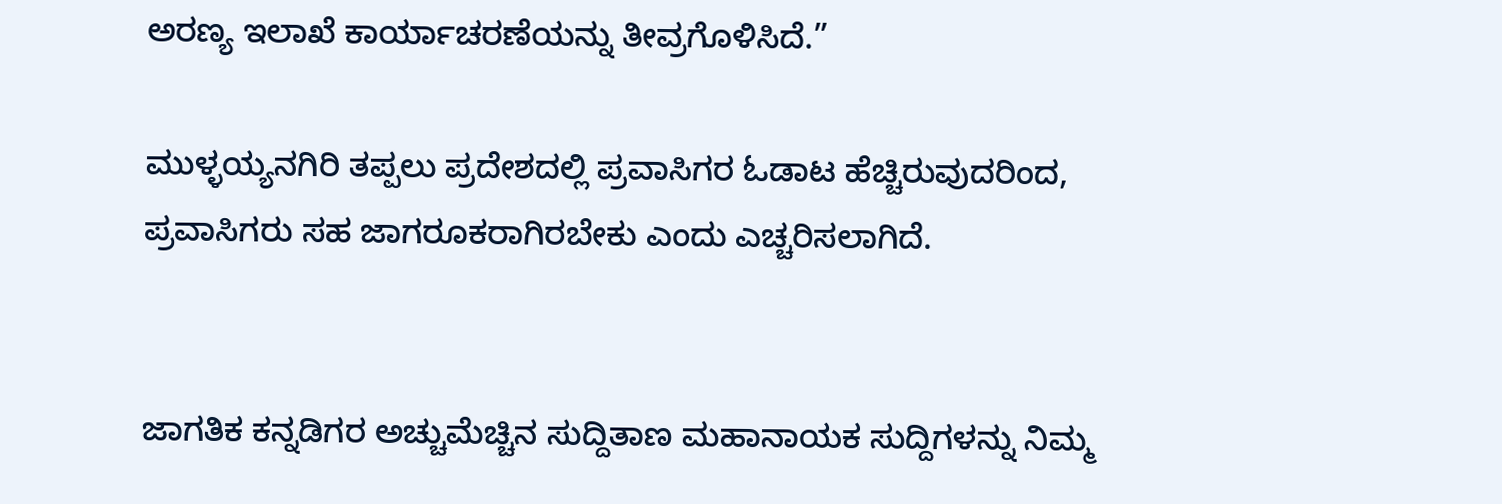ಅರಣ್ಯ ಇಲಾಖೆ ಕಾರ್ಯಾಚರಣೆಯನ್ನು ತೀವ್ರಗೊಳಿಸಿದೆ.”

ಮುಳ್ಳಯ್ಯನಗಿರಿ ತಪ್ಪಲು ಪ್ರದೇಶದಲ್ಲಿ ಪ್ರವಾಸಿಗರ ಓಡಾಟ ಹೆಚ್ಚಿರುವುದರಿಂದ, ಪ್ರವಾಸಿಗರು ಸಹ ಜಾಗರೂಕರಾಗಿರಬೇಕು ಎಂದು ಎಚ್ಚರಿಸಲಾಗಿದೆ.


ಜಾಗತಿಕ ಕನ್ನಡಿಗರ ಅಚ್ಚುಮೆಚ್ಚಿನ ಸುದ್ದಿತಾಣ ಮಹಾನಾಯಕ ಸುದ್ದಿಗಳನ್ನು ನಿಮ್ಮ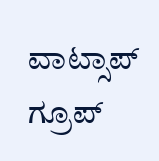ವಾಟ್ಸಾಪ್ ಗ್ರೂಪ್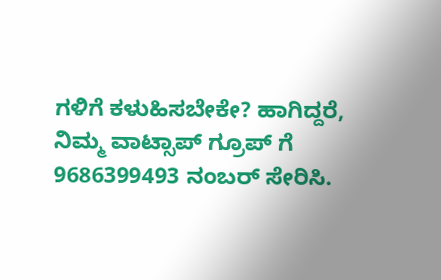ಗಳಿಗೆ ಕಳುಹಿಸಬೇಕೇ? ಹಾಗಿದ್ದರೆ, ನಿಮ್ಮ ವಾಟ್ಸಾಪ್ ಗ್ರೂಪ್ ಗೆ 9686399493 ನಂಬರ್ ಸೇರಿಸಿ.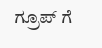ಗ್ರೂಪ್ ಗೆ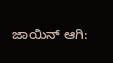ಜಾಯಿನ್ ಆಗಿ: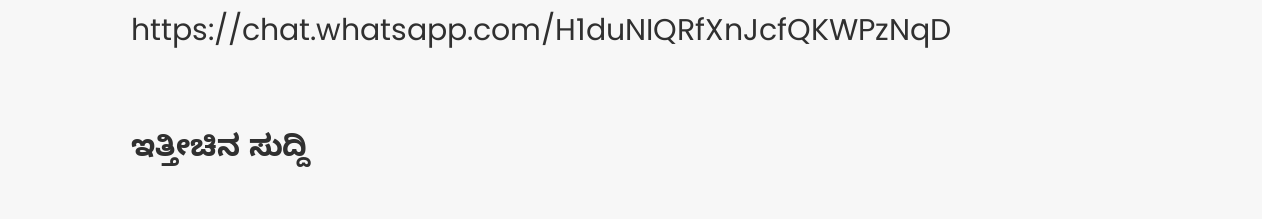https://chat.whatsapp.com/H1duNIQRfXnJcfQKWPzNqD

ಇತ್ತೀಚಿನ ಸುದ್ದಿ